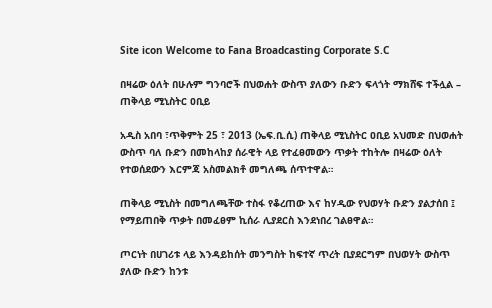Site icon Welcome to Fana Broadcasting Corporate S.C

በዛሬው ዕለት በሁሉም ግንባሮች በህወሐት ውስጥ ያለውን ቡድን ፍላጎት ማክሸፍ ተችሏል – ጠቅላይ ሚኒስትር ዐቢይ

አዲስ አበባ ፣ጥቅምት 25 ፣ 2013 (ኤፍ.ቢ.ሲ) ጠቅላይ ሚኒስትር ዐቢይ አህመድ በህወሐት ውስጥ ባለ ቡድን በመከላከያ ሰራዊት ላይ የተፈፀመውን ጥቃት ተከትሎ በዛሬው ዕለት የተወሰደውን እርምጃ አስመልክቶ መግለጫ ሰጥተዋል።

ጠቅላይ ሚኒስት በመግለጫቸው ተስፋ የቆረጠው እና ከሃዲው የህወሃት ቡድን ያልታሰበ ፤ የማይጠበቅ ጥቃት በመፈፀም ኪሰራ ሊያደርስ እንደነበረ ገልፀዋል።

ጦርነት በሀገሪቱ ላይ እንዳይከሰት መንግስት ከፍተኛ ጥረት ቢያደርግም በህወሃት ውስጥ ያለው ቡድን ከንቱ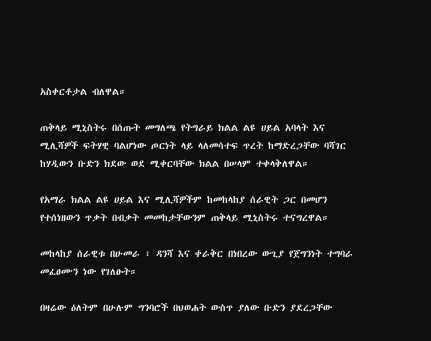አስቀርቶታል ብለዋል።

ጠቅላይ ሚኒስትሩ በሰጡት መግለጫ የትግራይ ክልል ልዩ ሀይል አባላት እና ሚሊሻዎች ፍትሃዊ ባልሆነው ጦርነት ላይ ላለመሳተፍ ጥረት ከማድረጋቸው ባሻገር ከሃዲውን ቡድን ክደው ወደ ሚቀርባቸው ክልል በሠላም ተቀላቅለዋል።

የአማራ ክልል ልዩ ሀይል እና ሚሊሻዎችም ከመከላከያ ሰራዊት ጋር በመሆን የተሰነዘውን ጥቃት በብቃት መመከታቸውንም ጠቅላይ ሚኒስትሩ ተናግረዋል።

መከላከያ ሰራዊቱ በሁመራ ፣ ዳንሻ እና ቀራቅር በነበረው ውጊያ የጀግንነት ተግባራ መፈፀሙን ነው የገለፁት።

በዛሬው ዕለትም በሁሉም ግንባሮች በህወሐት ውስጥ ያለው ቡድን ያደረጋቸው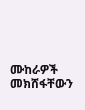ሙከራዎች መክሸፋቸውን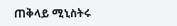ጠቅላይ ሚኒስትሩ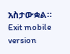አስታውቋል።
Exit mobile version